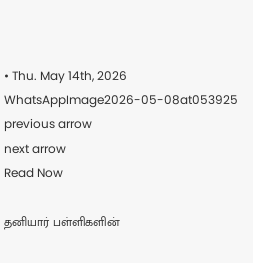• Thu. May 14th, 2026
WhatsAppImage2026-05-08at053925
previous arrow
next arrow
Read Now

தனியார் பள்ளிகளின்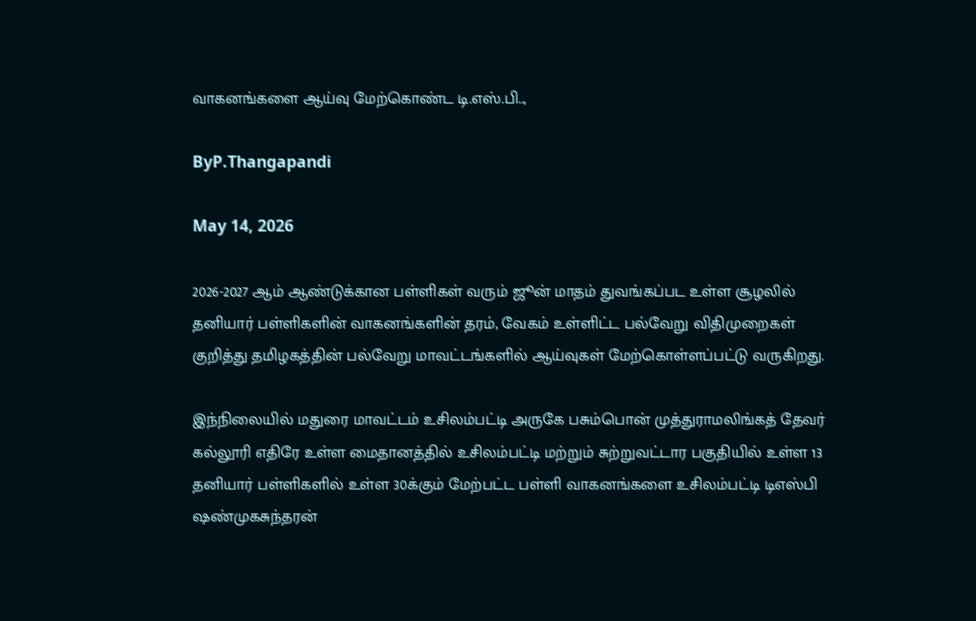வாகனங்களை ஆய்வு மேற்கொண்ட டி.எஸ்.பி..,

ByP.Thangapandi

May 14, 2026

2026-2027 ஆம் ஆண்டுக்கான பள்ளிகள் வரும் ஜூன் மாதம் துவங்கப்பட உள்ள சூழலில் தனியார் பள்ளிகளின் வாகனங்களின் தரம், வேகம் உள்ளிட்ட பல்வேறு விதிமுறைகள் குறித்து தமிழகத்தின் பல்வேறு மாவட்டங்களில் ஆய்வுகள் மேற்கொள்ளப்பட்டு வருகிறது.

இந்நிலையில் மதுரை மாவட்டம் உசிலம்பட்டி அருகே பசும்பொன் முத்துராமலிங்கத் தேவர் கல்லூரி எதிரே உள்ள மைதானத்தில் உசிலம்பட்டி மற்றும் சுற்றுவட்டார பகுதியில் உள்ள 13 தனியார் பள்ளிகளில் உள்ள 30க்கும் மேற்பட்ட பள்ளி வாகனங்களை உசிலம்பட்டி டிஎஸ்பி ஷண்முகசுந்தரன்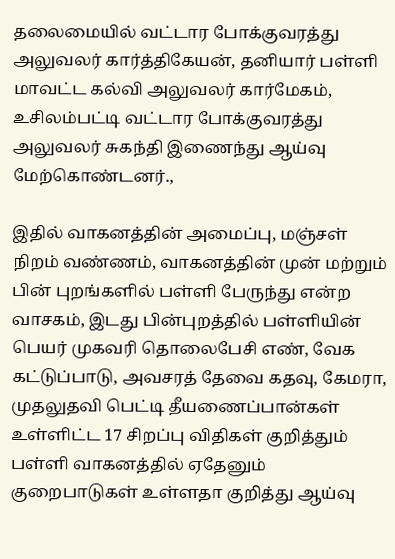தலைமையில் வட்டார போக்குவரத்து அலுவலர் கார்த்திகேயன், தனியார் பள்ளி மாவட்ட கல்வி அலுவலர் கார்மேகம், உசிலம்பட்டி வட்டார போக்குவரத்து அலுவலர் சுகந்தி இணைந்து ஆய்வு மேற்கொண்டனர்.,

இதில் வாகனத்தின் அமைப்பு, மஞ்சள் நிறம் வண்ணம், வாகனத்தின் முன் மற்றும் பின் புறங்களில் பள்ளி பேருந்து என்ற வாசகம், இடது பின்புறத்தில் பள்ளியின் பெயர் முகவரி தொலைபேசி எண், வேக கட்டுப்பாடு, அவசரத் தேவை கதவு, கேமரா, முதலுதவி பெட்டி தீயணைப்பான்கள் உள்ளிட்ட 17 சிறப்பு விதிகள் குறித்தும் பள்ளி வாகனத்தில் ஏதேனும் குறைபாடுகள் உள்ளதா குறித்து ஆய்வு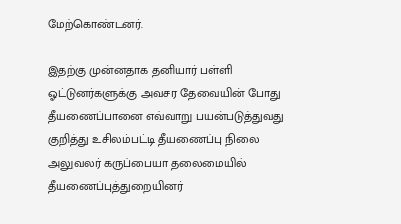மேற்கொண்டனர்.

இதற்கு முன்னதாக தனியார் பள்ளி ஓட்டுனர்களுக்கு அவசர தேவையின் போது தீயணைப்பானை எவ்வாறு பயன்படுத்துவது குறித்து உசிலம்பட்டி தீயணைப்பு நிலை அலுவலர் கருப்பையா தலைமையில் தீயணைப்புத்துறையினர்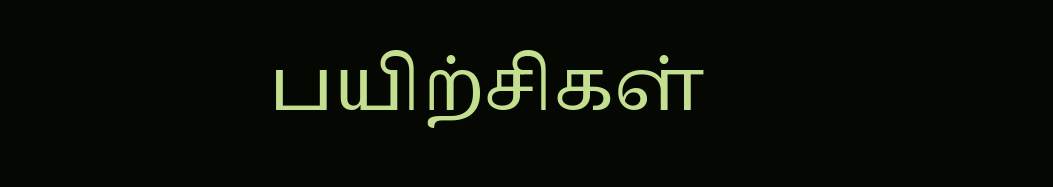பயிற்சிகள்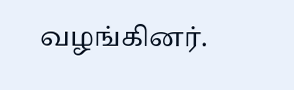வழங்கினர்.